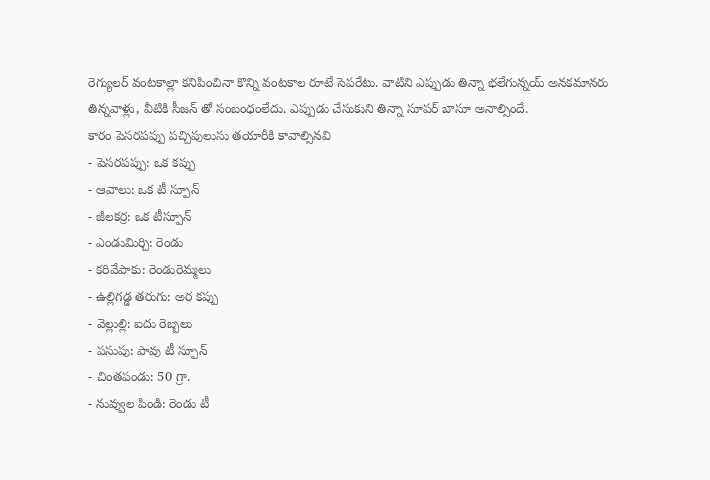రెగ్యులర్ వంటకాల్లా కనిపించినా కొన్ని వంటకాల రూటే సెపరేటు. వాటిని ఎప్పుడు తిన్నా భలేగున్నయ్ అనకమానరు తిన్నవాళ్లు, వీటికి సీజన్ తో సంబంధంలేదు. ఎప్పుడు చేసుకుని తిన్నా సూపర్ బాసూ అనాల్సిందే.
కారం పెసరపప్పు పచ్చిపులుసు తయారీకి కావాల్సినవి
- పెసరపప్పు: ఒక కప్పు
- ఆవాలు: ఒక టీ స్పూన్
- జీలకర్ర: ఒక టీస్పూన్
- ఎండుమిర్చి: రెండు
- కరివేపాకు: రెండురెమ్మలు
- ఉల్లిగడ్డ తరుగు: అర కప్పు
- వెల్లుల్లి: ఐదు రెబ్బలు
- పసుపు: పావు టీ స్పూన్
- చింతపండు: 50 గ్రా.
- నువ్వుల పిండి: రెండు టీ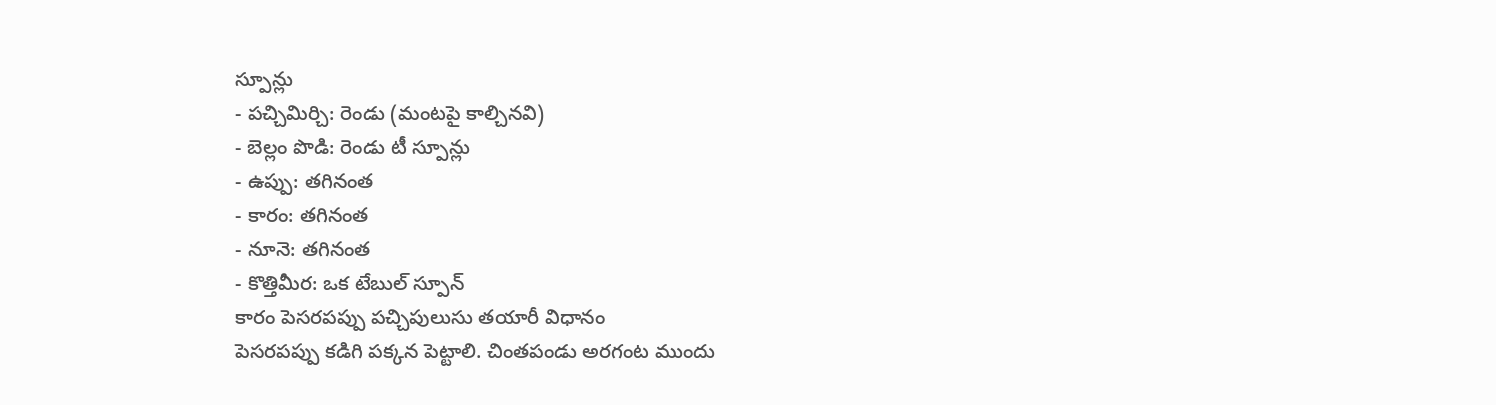స్పూన్లు
- పచ్చిమిర్చి: రెండు (మంటపై కాల్చినవి)
- బెల్లం పొడి: రెండు టీ స్పూన్లు
- ఉప్పు: తగినంత
- కారం: తగినంత
- నూనె: తగినంత
- కొత్తిమీర: ఒక టేబుల్ స్పూన్
కారం పెసరపప్పు పచ్చిపులుసు తయారీ విధానం
పెసరపప్పు కడిగి పక్కన పెట్టాలి. చింతపండు అరగంట ముందు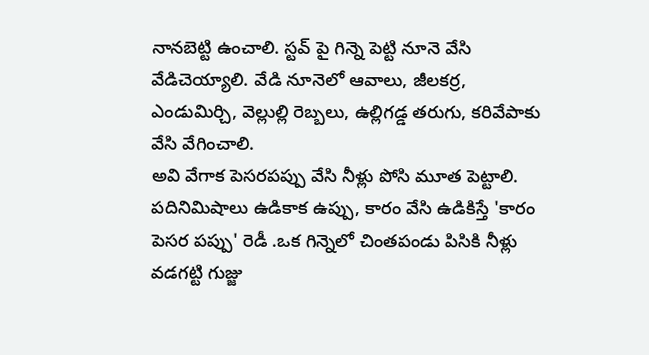నానబెట్టి ఉంచాలి. స్టవ్ పై గిన్నె పెట్టి నూనె వేసి వేడిచెయ్యాలి. వేడి నూనెలో ఆవాలు, జీలకర్ర, ఎండుమిర్చి, వెల్లుల్లి రెబ్బలు, ఉల్లిగడ్డ తరుగు, కరివేపాకు వేసి వేగించాలి.
అవి వేగాక పెసరపప్పు వేసి నీళ్లు పోసి మూత పెట్టాలి. పదినిమిషాలు ఉడికాక ఉప్పు, కారం వేసి ఉడికిస్తే 'కారం పెసర పప్పు' రెడీ .ఒక గిన్నెలో చింతపండు పిసికి నీళ్లు వడగట్టి గుజ్జు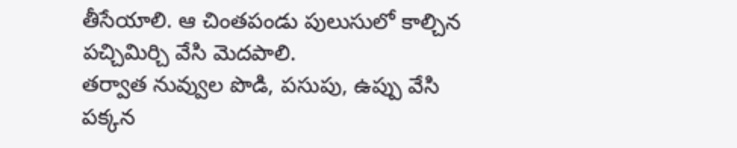తీసేయాలి. ఆ చింతపండు పులుసులో కాల్చిన పచ్చిమిర్చి వేసి మెదపాలి.
తర్వాత నువ్వుల పొడి, పసుపు, ఉప్పు వేసి పక్కన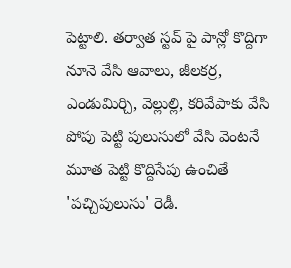పెట్టాలి. తర్వాత స్టవ్ పై పాన్లో కొద్దిగా నూనె వేసి ఆవాలు, జీలకర్ర, ఎండుమిర్చి, వెల్లుల్లి, కరివేపాకు వేసి పోపు పెట్టి పులుసులో వేసి వెంటనే మూత పెట్టి కొద్దిసేపు ఉంచితే 'పచ్చిపులుసు' రెడీ.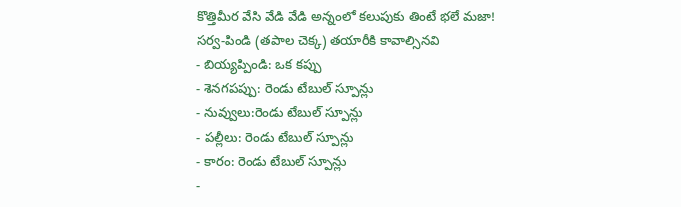కొత్తిమీర వేసి వేడి వేడి అన్నంలో కలుపుకు తింటే భలే మజా!
సర్వ-పిండి (తపాల చెక్క) తయారీకి కావాల్సినవి
- బియ్యప్పిండి: ఒక కప్పు
- శెనగపప్పు: రెండు టేబుల్ స్పూన్లు
- నువ్వులు:రెండు టేబుల్ స్పూన్లు
- పల్లీలు: రెండు టేబుల్ స్పూన్లు
- కారం: రెండు టేబుల్ స్పూన్లు
-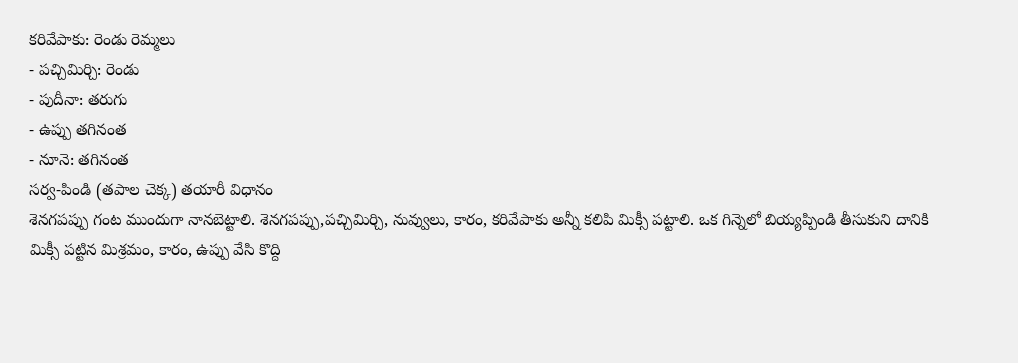కరివేపాకు: రెండు రెమ్మలు
- పచ్చిమిర్చి: రెండు
- పుదీనా: తరుగు
- ఉప్పు తగినంత
- నూనె: తగినంత
సర్వ-పిండి (తపాల చెక్క) తయారీ విధానం
శెనగపప్పు గంట ముందుగా నానబెట్టాలి. శెనగపప్పు,పచ్చిమిర్చి, నువ్వులు, కారం, కరివేపాకు అన్నీ కలిపి మిక్సీ పట్టాలి. ఒక గిన్నెలో బియ్యప్పిండి తీసుకుని దానికి మిక్సీ పట్టిన మిశ్రమం, కారం, ఉప్పు వేసి కొద్ది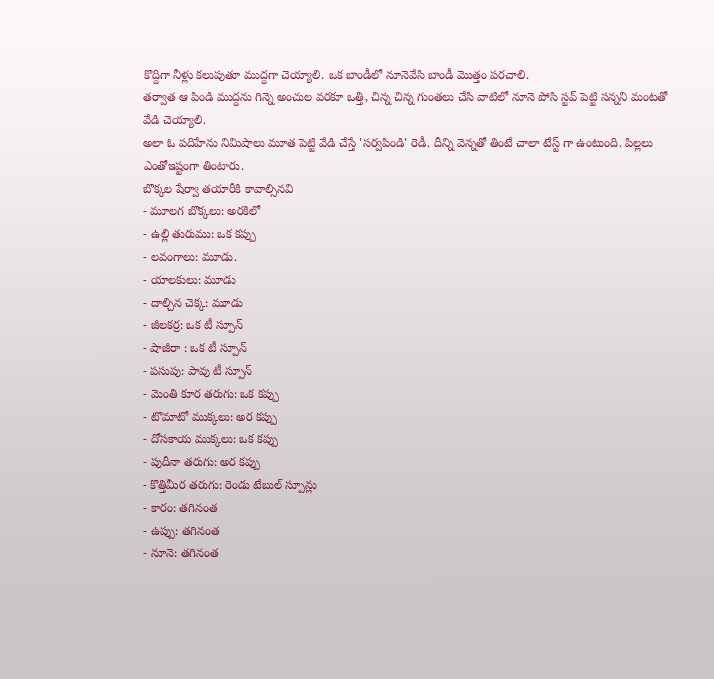కొద్దిగా నీళ్లు కలుపుతూ ముద్దగా చెయ్యాలి. ఒక బాండీలో నూనెవేసి బాండీ మొత్తం పరచాలి.
తర్వాత ఆ పిండి ముద్దను గిన్నె అంచుల వరకూ ఒత్తి, చిన్న చిన్న గుంతలు చేసి వాటిలో నూనె పోసి స్టవ్ పెట్టి సన్నని మంటతో వేడి చెయ్యాలి.
అలా ఓ పదిహేను నిమిషాలు మూత పెట్టి వేడి చేస్తే 'సర్వపిండి' రెడీ. దీన్ని వెన్నతో తింటే చాలా టేస్ట్ గా ఉంటుంది. పిల్లలు ఎంతోఇష్టంగా తింటారు.
బొక్కల షేర్వా తయారీకి కావాల్సినవి
- మూలగ బొక్కలు: అరకిలో
- ఉల్లి తురుము: ఒక కప్పు
- లవంగాలు: మూడు.
- యాలకులు: మూడు
- దాల్చిన చెక్క: మూడు
- జీలకర్ర: ఒక టీ స్పూన్
- షాజీరా : ఒక టీ స్పూన్
- పసుపు: పావు టీ స్పూన్
- మెంతి కూర తరుగు: ఒక కప్పు
- టొమాటో ముక్కలు: అర కప్పు
- దోసకాయ ముక్కలు: ఒక కప్పు
- పుదీనా తరుగు: అర కప్పు
- కొత్తిమీర తరుగు: రెండు టేబుల్ స్పూన్లు
- కారం: తగినంత
- ఉప్పు: తగినంత
- నూనె: తగినంత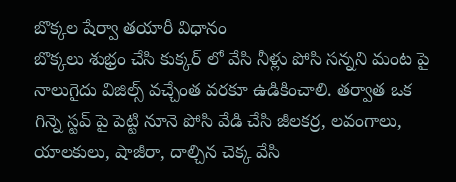బొక్కల షేర్వా తయారీ విధానం
బొక్కలు శుభ్రం చేసి కుక్కర్ లో వేసి నీళ్లు పోసి సన్నని మంట పై నాలుగైదు విజిల్స్ వచ్చేంత వరకూ ఉడికించాలి. తర్వాత ఒక గిన్నె స్టవ్ పై పెట్టి నూనె పోసి వేడి చేసి జీలకర్ర, లవంగాలు, యాలకులు, షాజీరా, దాల్చిన చెక్క వేసి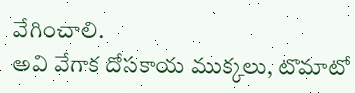వేగించాలి.
అవి వేగాక దోసకాయ ముక్కలు, టొమాటో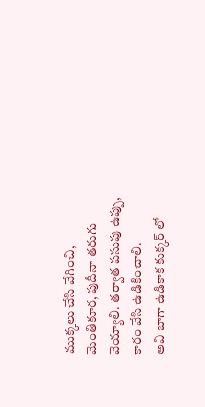ముక్కలు చేసి వేగించి, మెంతికూర, పుదీనా తరుగు వెయ్యాలి. తర్వాత పసుపు ఉప్పు, కారం వేసి ఉడికించాలి.
అవి బాగా ఉడికాక కుక్కర్ లో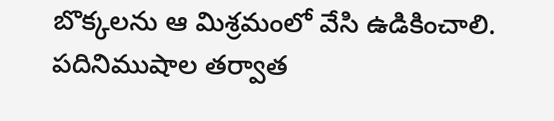బొక్కలను ఆ మిశ్రమంలో వేసి ఉడికించాలి. పదినిముషాల తర్వాత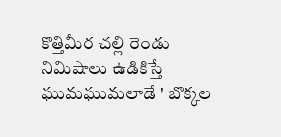కొత్తిమీర చల్లి రెండు నిమిషాలు ఉడికిస్తే ఘుమఘుమలాడే ' బొక్కల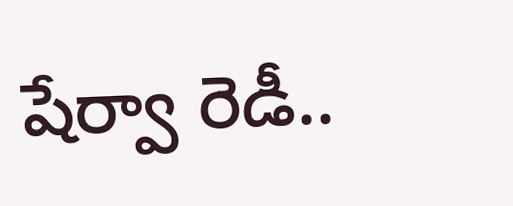షేర్వా రెడీ..